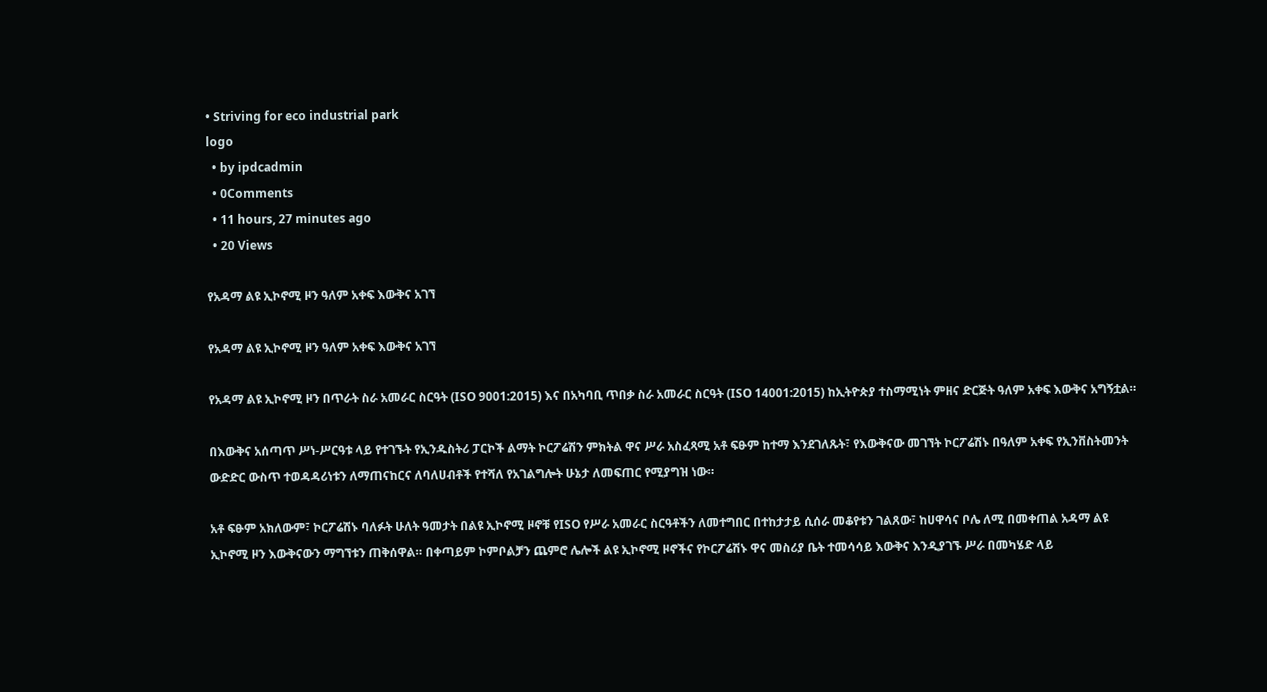• Striving for eco industrial park
logo
  • by ipdcadmin
  • 0Comments
  • 11 hours, 27 minutes ago
  • 20 Views

የአዳማ ልዩ ኢኮኖሚ ዞን ዓለም አቀፍ እውቅና አገኘ

የአዳማ ልዩ ኢኮኖሚ ዞን ዓለም አቀፍ እውቅና አገኘ

የአዳማ ልዩ ኢኮኖሚ ዞን በጥራት ስራ አመራር ስርዓት (ISO 9001:2015) እና በአካባቢ ጥበቃ ስራ አመራር ስርዓት (ISO 14001:2015) ከኢትዮጵያ ተስማሚነት ምዘና ድርጅት ዓለም አቀፍ እውቅና አግኝቷል።

በእውቅና አሰጣጥ ሥነ-ሥርዓቱ ላይ የተገኙት የኢንዱስትሪ ፓርኮች ልማት ኮርፖሬሽን ምክትል ዋና ሥራ አስፈጻሚ አቶ ፍፁም ከተማ እንደገለጹት፣ የእውቅናው መገኘት ኮርፖሬሽኑ በዓለም አቀፍ የኢንቨስትመንት ውድድር ውስጥ ተወዳዳሪነቱን ለማጠናከርና ለባለሀብቶች የተሻለ የአገልግሎት ሁኔታ ለመፍጠር የሚያግዝ ነው።

አቶ ፍፁም አክለውም፣ ኮርፖሬሽኑ ባለፉት ሁለት ዓመታት በልዩ ኢኮኖሚ ዞኖቹ የISO የሥራ አመራር ስርዓቶችን ለመተግበር በተከታታይ ሲሰራ መቆየቱን ገልጸው፣ ከሀዋሳና ቦሌ ለሚ በመቀጠል አዳማ ልዩ ኢኮኖሚ ዞን እውቅናውን ማግኘቱን ጠቅሰዋል። በቀጣይም ኮምቦልቻን ጨምሮ ሌሎች ልዩ ኢኮኖሚ ዞኖችና የኮርፖሬሽኑ ዋና መስሪያ ቤት ተመሳሳይ እውቅና እንዲያገኙ ሥራ በመካሄድ ላይ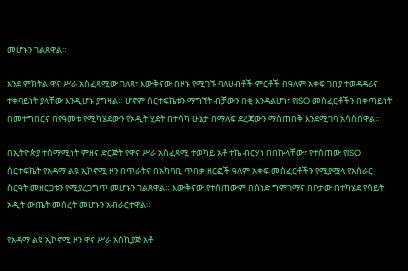መሆኑን ገልጸዋል።

እንደ ምክትል ዋና ሥራ አስፈጻሚው ገለጻ፣ እውቅናው በዞኑ የሚገኙ ባለሀብቶች ምርቶች በዓለም አቀፍ ገበያ ተወዳዳሪና ተቀባይነት ያላቸው እንዲሆኑ ያግዛል። ሆኖም ሰርተፍኬቱን ማግኘት ብቻውን በቂ እንዳልሆነ፣ የISO መስፈርቶችን በቀጣይነት በመተግበርና በየዓመቱ የሚካሄደውን የኦዲት ሂደት በተሳካ ሁኔታ በማለፍ ደረጃውን ማስጠበቅ እንደሚገባ አሳስበዋል።

በኢትዮጵያ ተስማሚነት ምዘና ድርጅት የዋና ሥራ አስፈጻሚ ተወካይ አቶ ተኬ ብርሃነ በበኩላቸው፣ የተሰጠው የISO ሰርተፍኬት የአዳማ ልዩ ኢኮኖሚ ዞን በጥራትና በአካባቢ ጥበቃ ዘርፎች ዓለም አቀፍ መስፈርቶችን የሚያሟላ የአሰራር ስርዓት መዘርጋቱን የሚያረጋግጥ መሆኑን ገልጸዋል። እውቅናው የተሰጠውም በሰነድ ግምገማና በቦታው በተካሄደ የሳይት ኦዲት ውጤት መሰረት መሆኑን አብራርተዋል።

የአዳማ ልዩ ኢኮኖሚ ዞን ዋና ሥራ አስኪያጅ አቶ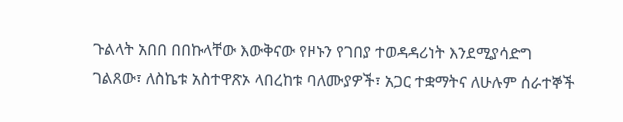ጉልላት አበበ በበኩላቸው እውቅናው የዞኑን የገበያ ተወዳዳሪነት እንደሚያሳድግ ገልጸው፣ ለስኬቱ አስተዋጽኦ ላበረከቱ ባለሙያዎች፣ አጋር ተቋማትና ለሁሉም ሰራተኞች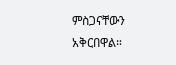ምስጋናቸውን አቅርበዋል።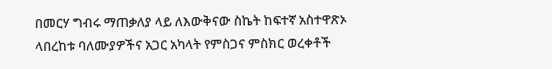በመርሃ ግብሩ ማጠቃለያ ላይ ለእውቅናው ስኬት ከፍተኛ አስተዋጽኦ ላበረከቱ ባለሙያዎችና አጋር አካላት የምስጋና ምስክር ወረቀቶች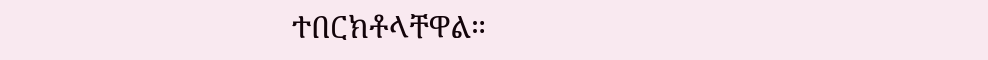ተበርክቶላቸዋል።